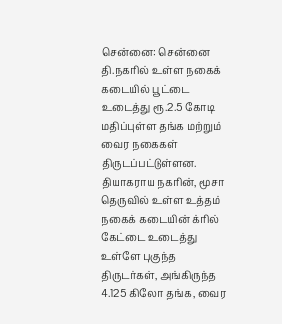சென்னை: சென்னை தி.நகரில் உள்ள நகைக் கடையில் பூட்டை உடைத்து ரூ.2.5 கோடி மதிப்புள்ள தங்க மற்றும் வைர நகைகள் திருடப்பட்டுள்ளன.
தியாகராய நகரின், மூசா தெருவில் உள்ள உத்தம் நகைக் கடையின் க்ரில் கேட்டை உடைத்து உள்ளே புகுந்த திருடர்கள், அங்கிருந்த 4.125 கிலோ தங்க, வைர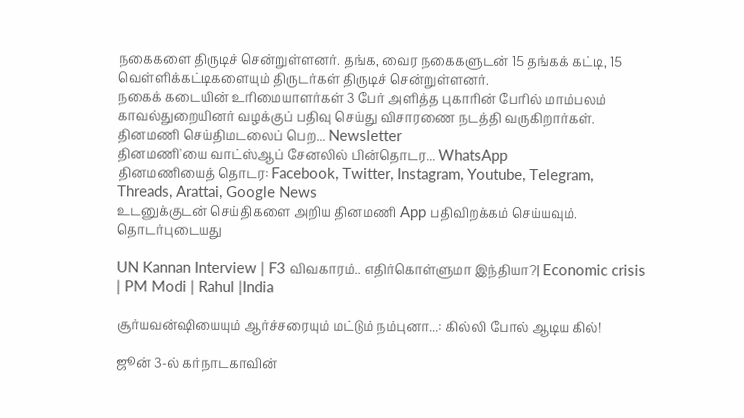நகைகளை திருடிச் சென்றுள்ளனர். தங்க, வைர நகைகளுடன் 15 தங்கக் கட்டி, 15 வெள்ளிக்கட்டிகளையும் திருடர்கள் திருடிச் சென்றுள்ளனர்.
நகைக் கடையின் உரிமையாளர்கள் 3 பேர் அளித்த புகாரின் பேரில் மாம்பலம் காவல்துறையினர் வழக்குப் பதிவு செய்து விசாரணை நடத்தி வருகிறார்கள்.
தினமணி செய்திமடலைப் பெற... Newsletter
தினமணி'யை வாட்ஸ்ஆப் சேனலில் பின்தொடர... WhatsApp
தினமணியைத் தொடர: Facebook, Twitter, Instagram, Youtube, Telegram, Threads, Arattai, Google News
உடனுக்குடன் செய்திகளை அறிய தினமணி App பதிவிறக்கம் செய்யவும்.
தொடர்புடையது

UN Kannan Interview | F3 விவகாரம்.. எதிர்கொள்ளுமா இந்தியா?| Economic crisis | PM Modi | Rahul |India

சூர்யவன்ஷியையும் ஆர்ச்சரையும் மட்டும் நம்புனா...: கில்லி போல் ஆடிய கில்!

ஜூன் 3-ல் கர்நாடகாவின்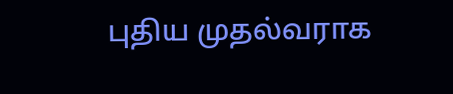புதிய முதல்வராக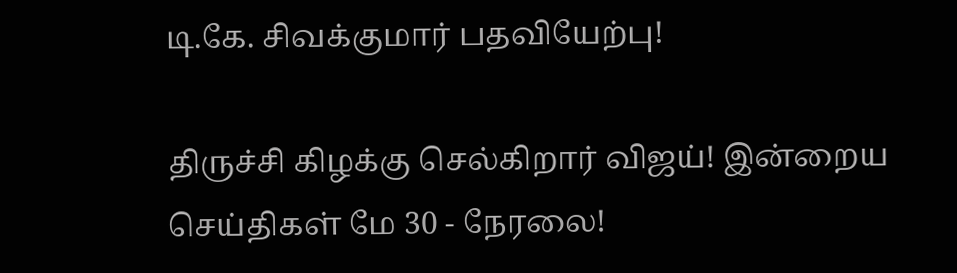டி.கே. சிவக்குமார் பதவியேற்பு!

திருச்சி கிழக்கு செல்கிறார் விஜய்! இன்றைய செய்திகள் மே 30 - நேரலை!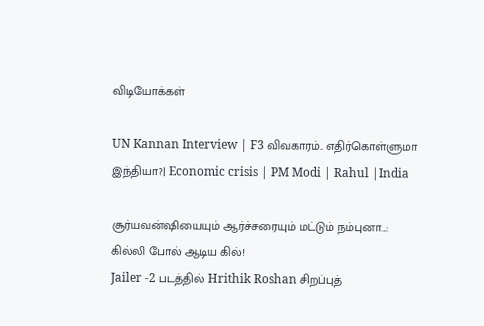விடியோக்கள்

UN Kannan Interview | F3 விவகாரம்.. எதிர்கொள்ளுமா இந்தியா?| Economic crisis | PM Modi | Rahul |India

சூர்யவன்ஷியையும் ஆர்ச்சரையும் மட்டும் நம்புனா...: கில்லி போல் ஆடிய கில்!
Jailer -2 படத்தில் Hrithik Roshan சிறப்புத்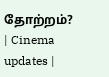தோற்றம்? | Cinema updates |